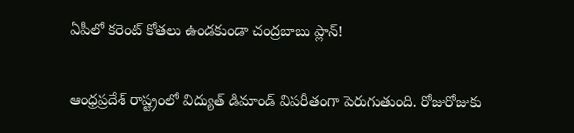ఏపీలో కరెంట్ కోతలు ఉండకుండా చంద్రబాబు ప్లాన్!

ఆంధ్రప్రదేశ్ రాష్ట్రంలో విద్యుత్ డిమాండ్ విపరీతంగా పెరుగుతుంది. రోజురోజుకు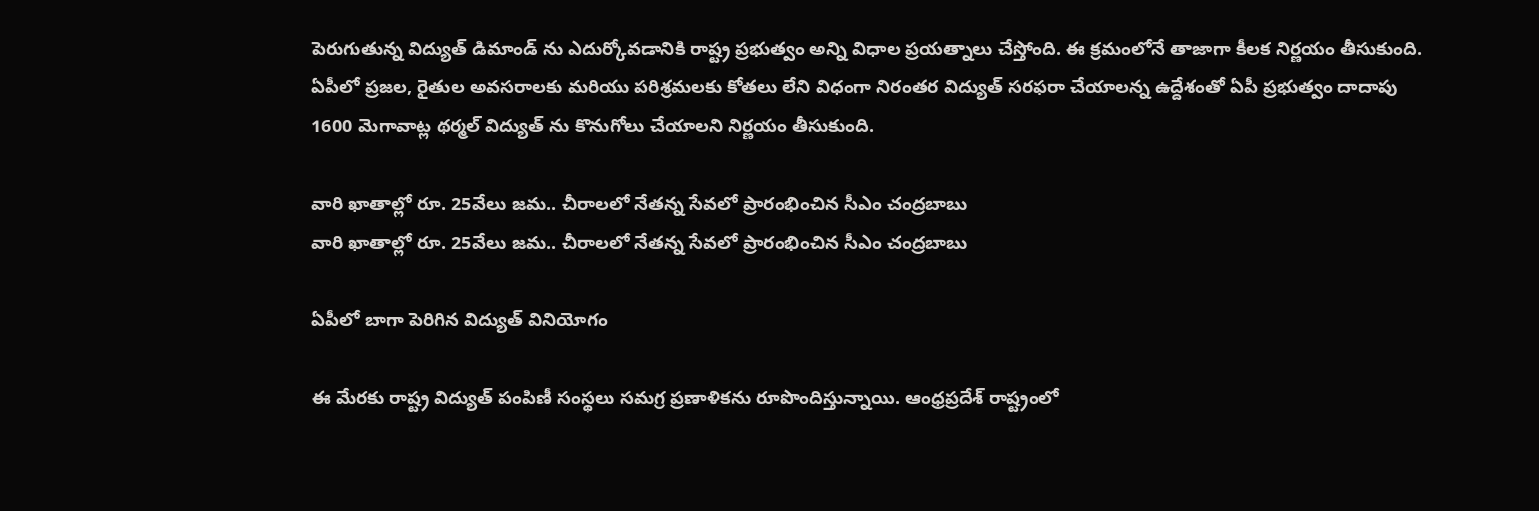పెరుగుతున్న విద్యుత్ డిమాండ్ ను ఎదుర్కోవడానికి రాష్ట్ర ప్రభుత్వం అన్ని విధాల ప్రయత్నాలు చేస్తోంది. ఈ క్రమంలోనే తాజాగా కీలక నిర్ణయం తీసుకుంది. ఏపీలో ప్రజల, రైతుల అవసరాలకు మరియు పరిశ్రమలకు కోతలు లేని విధంగా నిరంతర విద్యుత్ సరఫరా చేయాలన్న ఉద్దేశంతో ఏపీ ప్రభుత్వం దాదాపు 1600 మెగావాట్ల థర్మల్ విద్యుత్ ను కొనుగోలు చేయాలని నిర్ణయం తీసుకుంది.

వారి ఖాతాల్లో రూ. 25వేలు జమ.. చీరాలలో నేతన్న సేవలో ప్రారంభించిన సీఎం చంద్రబాబు
వారి ఖాతాల్లో రూ. 25వేలు జమ.. చీరాలలో నేతన్న సేవలో ప్రారంభించిన సీఎం చంద్రబాబు

ఏపీలో బాగా పెరిగిన విద్యుత్ వినియోగం

ఈ మేరకు రాష్ట్ర విద్యుత్ పంపిణీ సంస్థలు సమగ్ర ప్రణాళికను రూపొందిస్తున్నాయి. ఆంధ్రప్రదేశ్ రాష్ట్రంలో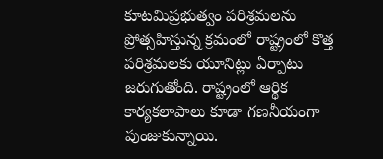కూటమిప్రభుత్వం పరిశ్రమలను ప్రోత్సహిస్తున్న క్రమంలో రాష్ట్రంలో కొత్త పరిశ్రమలకు యూనిట్లు ఏర్పాటు జరుగుతోంది. రాష్ట్రంలో ఆర్థిక కార్యకలాపాలు కూడా గణనీయంగా పుంజుకున్నాయి.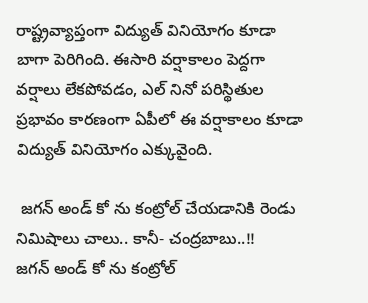రాష్ట్రవ్యాప్తంగా విద్యుత్ వినియోగం కూడా బాగా పెరిగింది. ఈసారి వర్షాకాలం పెద్దగా వర్షాలు లేకపోవడం, ఎల్ నినో పరిస్థితుల ప్రభావం కారణంగా ఏపీలో ఈ వర్షాకాలం కూడా విద్యుత్ వినియోగం ఎక్కువైంది.

 జగన్ అండ్ కో ను కంట్రోల్ చేయడానికి రెండు నిమిషాలు చాలు.. కానీ- చంద్రబాబు..!!
జగన్ అండ్ కో ను కంట్రోల్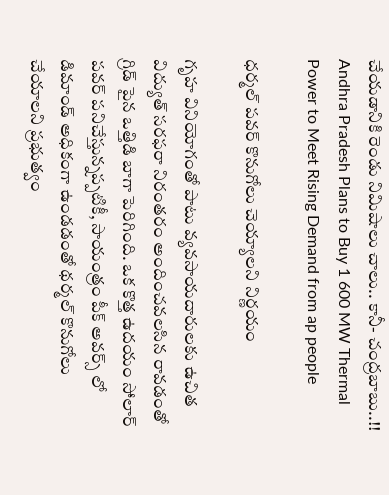చేయడానికి రెండు నిమిషాలు చాలు.. కానీ- చంద్రబాబు..!!
Andhra Pradesh Plans to Buy 1 600 MW Thermal Power to Meet Rising Demand from ap people

ధర్మల్ పవర్ కొనుగోలు చెయ్యాలని నిర్ణయం

గృహ వినియోగంతో పాటు వ్యవసాయదారులకు ఉచిత విద్యుత్ సరఫరా నిరంతరం అందించవలసిన రావడంతో గ్రిడ్ పైన ఒత్తిడి బాగా పెరిగింది. ఒక కొత్త ఉదయం సోలార్ పవర్ పనిచేస్తున్నప్పటికీ, సాయంత్రం పీక్ అవర్స్ లో డిమాండ్ అధికంగా ఉండడంతో థర్మల్ కొనుగోలు చేయాలని ప్రభుత్వం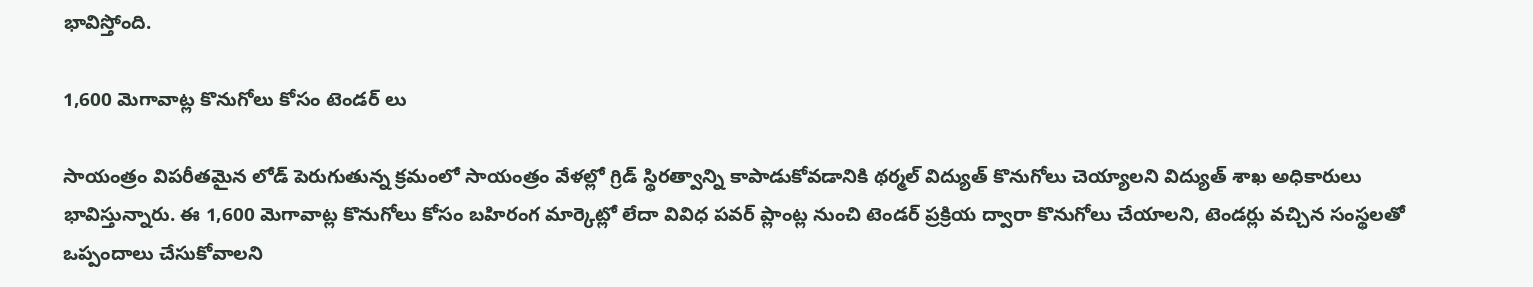భావిస్తోంది.

1,600 మెగావాట్ల కొనుగోలు కోసం టెండర్ లు

సాయంత్రం విపరీతమైన లోడ్ పెరుగుతున్న క్రమంలో సాయంత్రం వేళల్లో గ్రిడ్ స్థిరత్వాన్ని కాపాడుకోవడానికి థర్మల్ విద్యుత్ కొనుగోలు చెయ్యాలని విద్యుత్ శాఖ అధికారులు భావిస్తున్నారు. ఈ 1,600 మెగావాట్ల కొనుగోలు కోసం బహిరంగ మార్కెట్లో లేదా వివిధ పవర్ ప్లాంట్ల నుంచి టెండర్ ప్రక్రియ ద్వారా కొనుగోలు చేయాలని, టెండర్లు వచ్చిన సంస్థలతో ఒప్పందాలు చేసుకోవాలని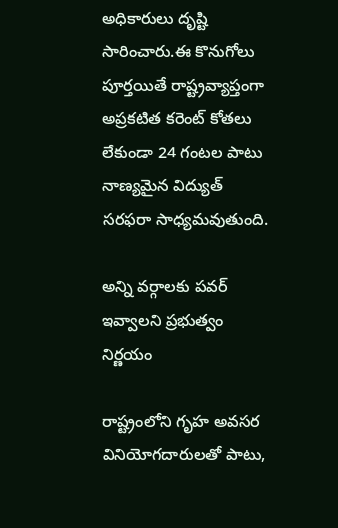అధికారులు దృష్టి సారించారు.ఈ కొనుగోలు పూర్తయితే రాష్ట్రవ్యాప్తంగా అప్రకటిత కరెంట్ కోతలు లేకుండా 24 గంటల పాటు నాణ్యమైన విద్యుత్ సరఫరా సాధ్యమవుతుంది.

అన్ని వర్గాలకు పవర్ ఇవ్వాలని ప్రభుత్వం నిర్ణయం

రాష్ట్రంలోని గృహ అవసర వినియోగదారులతో పాటు,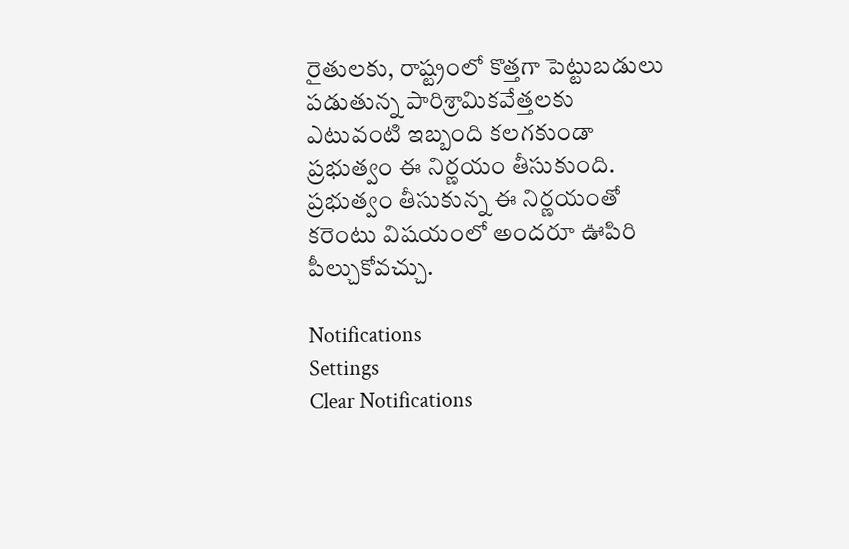రైతులకు, రాష్ట్రంలో కొత్తగా పెట్టుబడులు పడుతున్న పారిశ్రామికవేత్తలకు ఎటువంటి ఇబ్బంది కలగకుండా ప్రభుత్వం ఈ నిర్ణయం తీసుకుంది. ప్రభుత్వం తీసుకున్న ఈ నిర్ణయంతో కరెంటు విషయంలో అందరూ ఊపిరి పీల్చుకోవచ్చు.

Notifications
Settings
Clear Notifications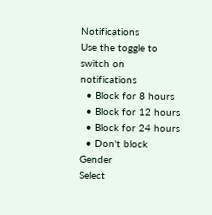Notifications
Use the toggle to switch on notifications
  • Block for 8 hours
  • Block for 12 hours
  • Block for 24 hours
  • Don't block
Gender
Select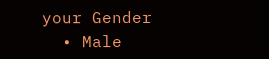your Gender
  • Male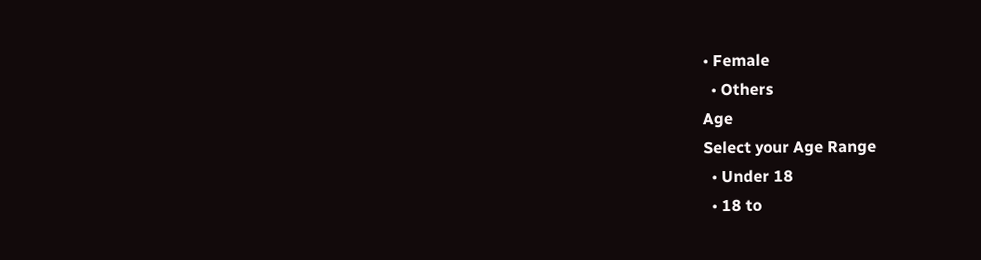• Female
  • Others
Age
Select your Age Range
  • Under 18
  • 18 to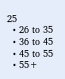25
  • 26 to 35
  • 36 to 45
  • 45 to 55
  • 55+